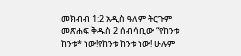መክብብ 1:2 አዲስ ዓለም ትርጉም መጽሐፍ ቅዱስ 2 ሰብሳቢው “የከንቱ ከንቱ* ነው!የከንቱ ከንቱ ነው! ሁሉም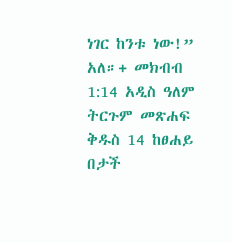ነገር ከንቱ ነው!” አለ።+ መክብብ 1:14 አዲስ ዓለም ትርጉም መጽሐፍ ቅዱስ 14 ከፀሐይ በታች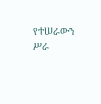የተሠራውን ሥራ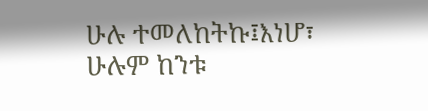ሁሉ ተመለከትኩ፤እነሆ፣ ሁሉም ከንቱ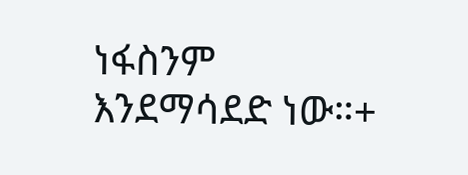ነፋስንም እንደማሳደድ ነው።+